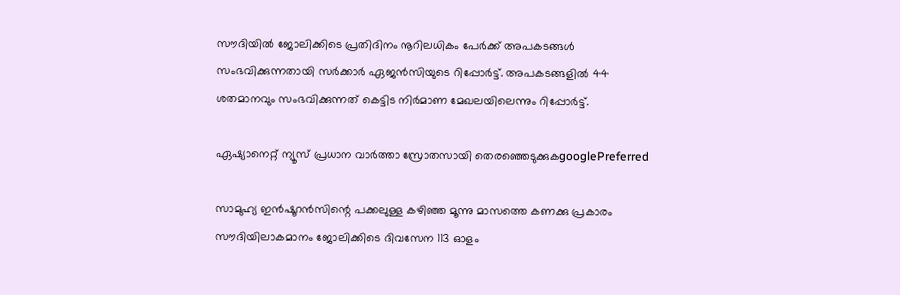സൗദിയിൽ ജോലിക്കിടെ പ്രതിദിനം നൂറിലധികം പേർക്ക് അപകടങ്ങൾ സംഭവിക്കുന്നതായി സർക്കാർ ഏജൻസിയുടെ റിപ്പോർട്ട്. അപകടങ്ങളില്‍ 44 ശതമാനവും സംഭവിക്കുന്നത് കെട്ടിട നിര്‍മാണ മേഖലയിലെന്നും റിപ്പോർട്ട്.

ഏഷ്യാനെറ്റ് ന്യൂസ് പ്രധാന വാർത്താ സ്രോതസായി തെരഞ്ഞെടുക്കുകgooglePreferred

സാമുഹ്യ ഇന്‍ഷൂറന്‍സിന്റെ പക്കലുള്ള കഴിഞ്ഞ മൂന്നു മാസത്തെ കണക്കു പ്രകാരം സൗദിയിലാകമാനം ജോലിക്കിടെ ദിവസേന 113 ഓളം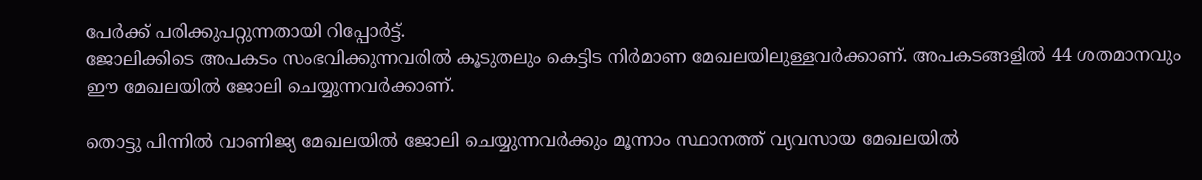പേർക്ക് പരിക്കുപറ്റുന്നതായി റിപ്പോർട്ട്.
ജോലിക്കിടെ അപകടം സംഭവിക്കുന്നവരില്‍ കൂടുതലും കെട്ടിട നിര്‍മാണ മേഖലയിലുള്ളവർക്കാണ്. അപകടങ്ങളില്‍ 44 ശതമാനവും ഈ മേഖലയില്‍ ജോലി ചെയ്യുന്നവര്‍ക്കാണ്.

തൊട്ടു പിന്നില്‍ വാണിജ്യ മേഖലയില്‍ ജോലി ചെയ്യുന്നവര്‍ക്കും മൂന്നാം സ്ഥാനത്ത് വ്യവസായ മേഖലയില്‍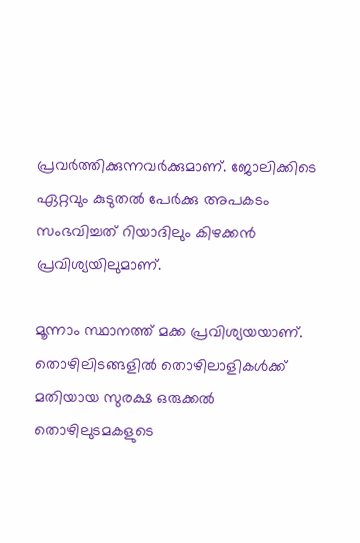പ്രവര്‍ത്തിക്കുന്നവര്‍ക്കുമാണ്. ജോലിക്കിടെ ഏറ്റവും കുടുതല്‍ പേര്‍ക്കു അപകടം സംഭവിച്ചത് റിയാദിലും കിഴക്കന്‍ പ്രവിശ്യയിലുമാണ്.

മൂന്നാം സ്ഥാനത്ത് മക്ക പ്രവിശ്യയയാണ്. തൊഴിലിടങ്ങളില്‍ തൊഴിലാളികൾക്ക് മതിയായ സുരക്ഷ ഒരുക്കല്‍ തൊഴിലുടമകളുടെ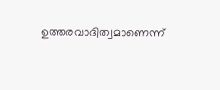ഉത്തരവാദിത്വമാണെന്ന്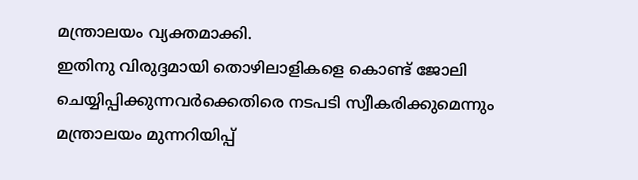മന്ത്രാലയം വ്യക്തമാക്കി.
ഇതിനു വിരുദ്ദമായി തൊഴിലാളികളെ കൊണ്ട് ജോലി ചെയ്യിപ്പിക്കുന്നവര്‍ക്കെതിരെ നടപടി സ്വീകരിക്കുമെന്നും മന്ത്രാലയം മുന്നറിയിപ്പ്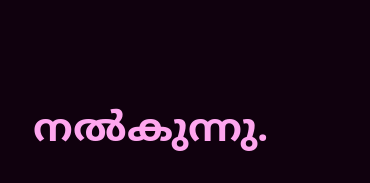നല്‍കുന്നു.